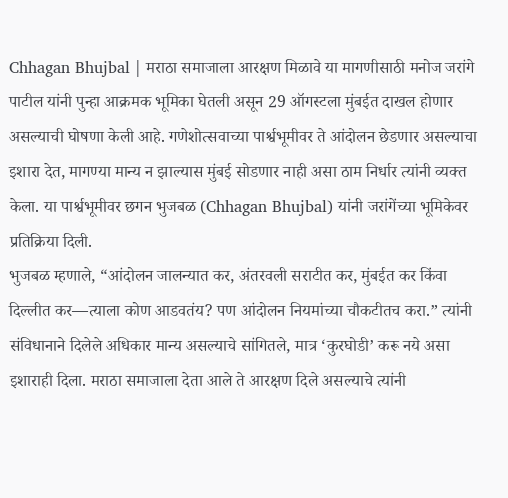Chhagan Bhujbal | मराठा समाजाला आरक्षण मिळावे या मागणीसाठी मनोज जरांगे पाटील यांनी पुन्हा आक्रमक भूमिका घेतली असून 29 ऑगस्टला मुंबईत दाखल होणार असल्याची घोषणा केली आहे. गणेशोत्सवाच्या पार्श्वभूमीवर ते आंदोलन छेडणार असल्याचा इशारा देत, मागण्या मान्य न झाल्यास मुंबई सोडणार नाही असा ठाम निर्धार त्यांनी व्यक्त केला. या पार्श्वभूमीवर छगन भुजबळ (Chhagan Bhujbal) यांनी जरांगेंच्या भूमिकेवर प्रतिक्रिया दिली.
भुजबळ म्हणाले, “आंदोलन जालन्यात कर, अंतरवली सराटीत कर, मुंबईत कर किंवा दिल्लीत कर—त्याला कोण आडवतंय? पण आंदोलन नियमांच्या चौकटीतच करा.” त्यांनी संविधानाने दिलेले अधिकार मान्य असल्याचे सांगितले, मात्र ‘कुरघोडी’ करू नये असा इशाराही दिला. मराठा समाजाला देता आले ते आरक्षण दिले असल्याचे त्यांनी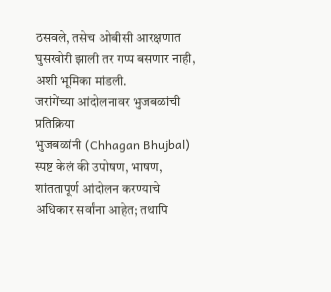ठसवले, तसेच ओबीसी आरक्षणात घुसखोरी झाली तर गप्प बसणार नाही, अशी भूमिका मांडली.
जरांगेंच्या आंदोलनावर भुजबळांची प्रतिक्रिया
भुजबळांनी (Chhagan Bhujbal) स्पष्ट केलं की उपोषण, भाषण, शांततापूर्ण आंदोलन करण्याचे अधिकार सर्वांना आहेत; तथापि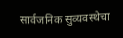सार्वजनिक सुव्यवस्थेचा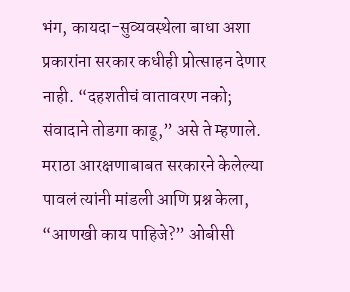भंग, कायदा-सुव्यवस्थेला बाधा अशा प्रकारांना सरकार कधीही प्रोत्साहन देणार नाही. “दहशतीचं वातावरण नको; संवादाने तोडगा काढू,” असे ते म्हणाले.
मराठा आरक्षणाबाबत सरकारने केलेल्या पावलं त्यांनी मांडली आणि प्रश्न केला, “आणखी काय पाहिजे?” ओबीसी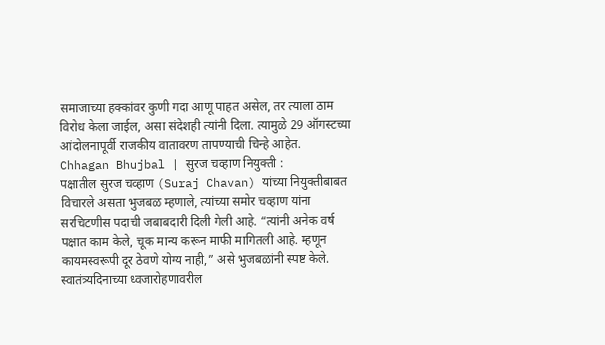समाजाच्या हक्कांवर कुणी गदा आणू पाहत असेल, तर त्याला ठाम विरोध केला जाईल, असा संदेशही त्यांनी दिला. त्यामुळे 29 ऑगस्टच्या आंदोलनापूर्वी राजकीय वातावरण तापण्याची चिन्हे आहेत.
Chhagan Bhujbal | सुरज चव्हाण नियुक्ती :
पक्षातील सुरज चव्हाण (Suraj Chavan) यांच्या नियुक्तीबाबत विचारले असता भुजबळ म्हणाले, त्यांच्या समोर चव्हाण यांना सरचिटणीस पदाची जबाबदारी दिली गेली आहे. “त्यांनी अनेक वर्ष पक्षात काम केले, चूक मान्य करून माफी मागितली आहे. म्हणून कायमस्वरूपी दूर ठेवणे योग्य नाही,” असे भुजबळांनी स्पष्ट केले.
स्वातंत्र्यदिनाच्या ध्वजारोहणावरील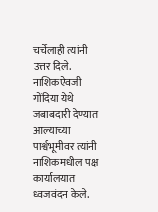चर्चेलाही त्यांनी उत्तर दिले. नाशिकऐवजी गोंदिया येथे जबाबदारी देण्यात आल्याच्या पार्श्वभूमीवर त्यांनी नाशिकमधील पक्ष कार्यालयात ध्वजवंदन केले.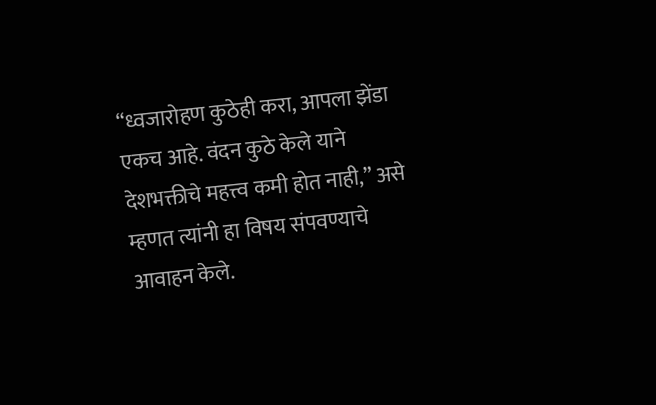“ध्वजारोहण कुठेही करा, आपला झेंडा एकच आहे. वंदन कुठे केले याने देशभक्तीचे महत्त्व कमी होत नाही,” असे म्हणत त्यांनी हा विषय संपवण्याचे आवाहन केले.